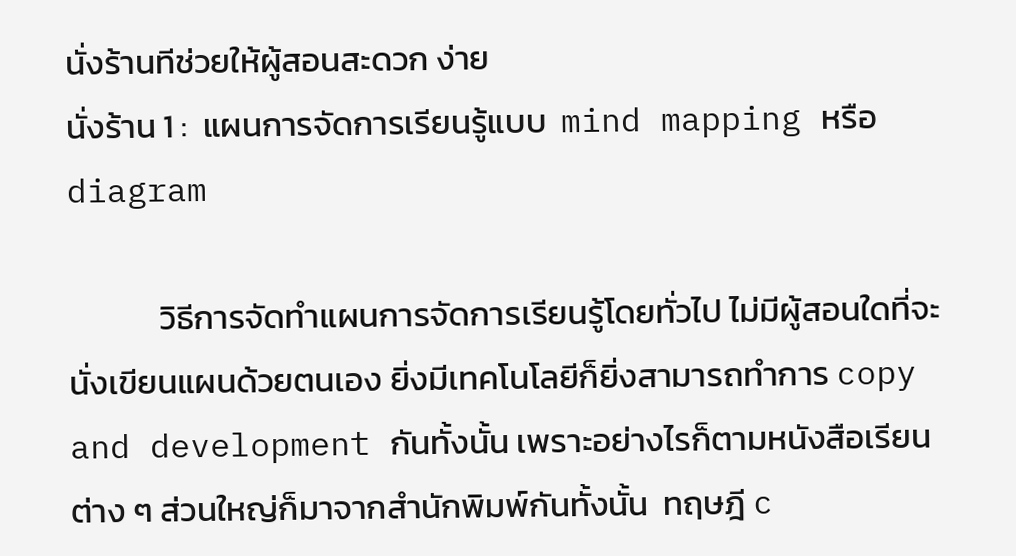นั่งร้านทีช่วยให้ผู้สอนสะดวก ง่าย
นั่งร้าน 1 :  แผนการจัดการเรียนรู้แบบ  mind mapping หรือ diagram

            วิธีการจัดทำแผนการจัดการเรียนรู้โดยทั่วไป ไม่มีผู้สอนใดที่จะนั่งเขียนแผนด้วยตนเอง ยิ่งมีเทคโนโลยีก็ยิ่งสามารถทำการ copy and development กันทั้งนั้น เพราะอย่างไรก็ตามหนังสือเรียนต่าง ๆ ส่วนใหญ่ก็มาจากสำนักพิมพ์กันทั้งนั้น  ทฤษฎี c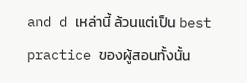and d เหล่านี้ ล้วนแต่เป็น best practice ของผู้สอนทั้งนั้น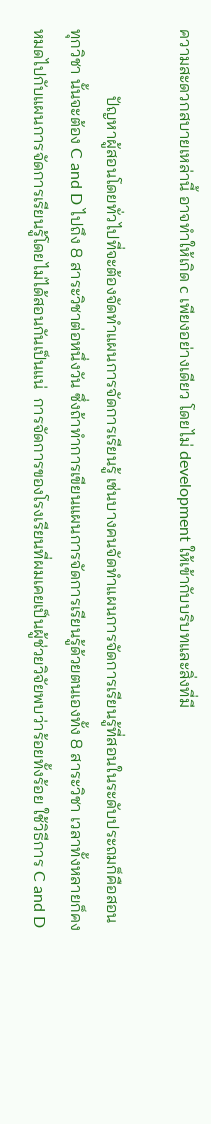ความสะดวกสบายเหล่านี้ อาจทำให้เกิด c เพียงอย่างเดียว โดยไม่ development ให้เข้ากับบริบทและสิ่งที่มี

                ปัญหาผู้สอนโดยทั่วไปที่จะต้องจัดทำแผนการจัดการเรียนรู้ เช่นบางคนจัดทำแผนการจัดการเรียนรู้ที่สอนในระดับประถมก็คือสอนทุกวิชา นั้นจะต้อง C and D ไปถึง 8 สาระวิชาต่อหนึ่งวัน ซึ่งถ้าทำการเขียนแผนการจัดการเรียนรู้ด้วยตนเองทั้ง 8 สาระวิชา เวลาทั้งหลายก็คงหมดไปกับแผนการจัดการเรียนรู้โดยไม่ได้สอนกันเป็นแน่  การจัดการของโรงเรียนที่ผมเคยเป็นผู้ช่วยวิจัยพบว่าร้อยทั้งร้อย ใช้วิธีการ C and D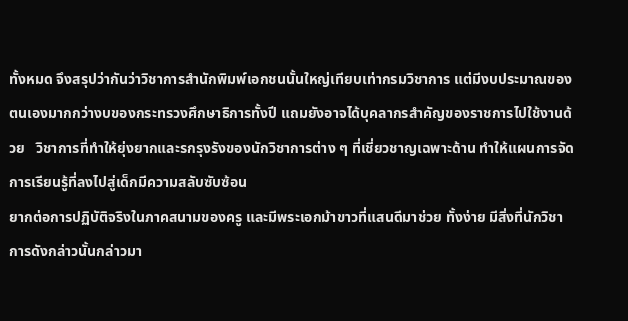ทั้งหมด จึงสรุปว่ากันว่าวิชาการสำนักพิมพ์เอกชนนั้นใหญ่เทียบเท่ากรมวิชาการ แต่มีงบประมาณของตนเองมากกว่างบของกระทรวงศึกษาธิการทั้งปี แถมยังอาจได้บุคลากรสำคัญของราชการไปใช้งานด้วย   วิชาการที่ทำให้ยุ่งยากและรกรุงรังของนักวิชาการต่าง ๆ ที่เชี่ยวชาญเฉพาะด้าน ทำให้แผนการจัดการเรียนรู้ที่ลงไปสู่เด็กมีความสลับซับซ้อน
ยากต่อการปฏิบัติจริงในภาคสนามของครู และมีพระเอกม้าขาวที่แสนดีมาช่วย ทั้งง่าย มีสิ่งที่นักวิชาการดังกล่าวนั้นกล่าวมา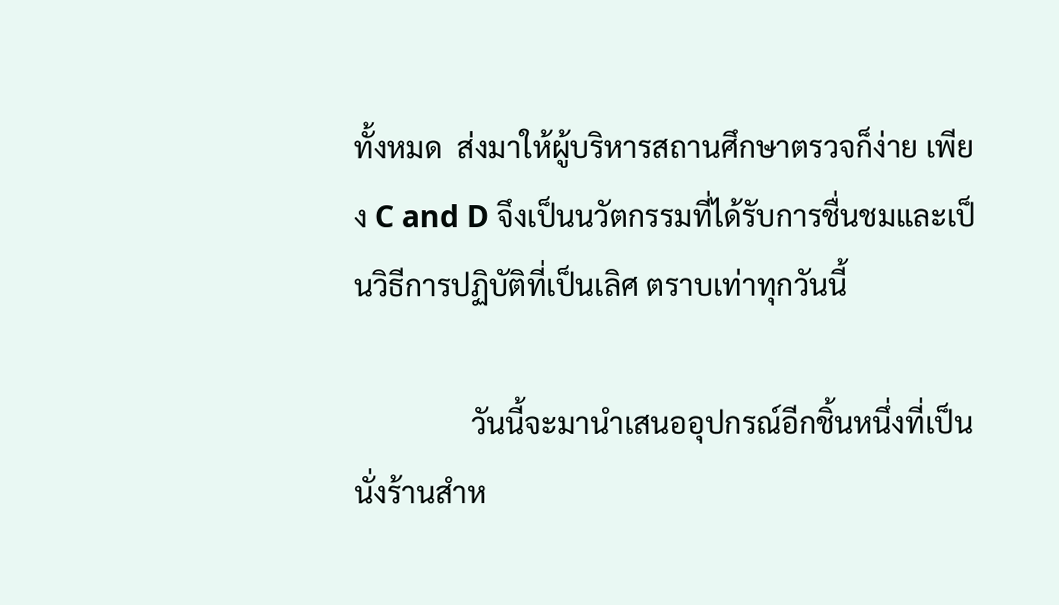ทั้งหมด  ส่งมาให้ผู้บริหารสถานศึกษาตรวจก็ง่าย เพียง C and D จึงเป็นนวัตกรรมที่ได้รับการชื่นชมและเป็นวิธีการปฏิบัติที่เป็นเลิศ ตราบเท่าทุกวันนี้

                วันนี้จะมานำเสนออุปกรณ์อีกชิ้นหนึ่งที่เป็นนั่งร้านสำห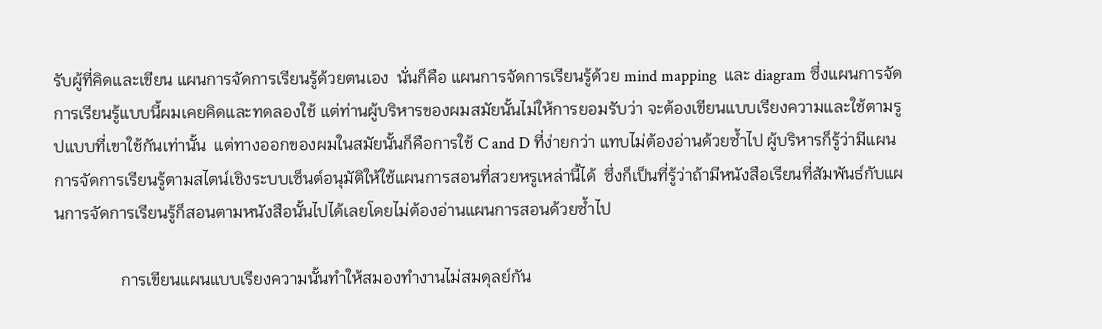รับผู้ที่คิดและเขียน แผนการจัดการเรียนรู้ด้วยตนเอง  นั่นก็คือ แผนการจัดการเรียนรู้ด้วย mind mapping  และ diagram ซึ่งแผนการจัดการเรียนรู้แบบนี้ผมเคยคิดและทดลองใช้ แต่ท่านผู้บริหารของผมสมัยนั้นไม่ให้การยอมรับว่า จะต้องเขียนแบบเรียงความและใช้ตามรูปแบบที่เขาใช้กันเท่านั้น  แต่ทางออกของผมในสมัยนั้นก็คือการใช้ C and D ที่ง่ายกว่า แทบไม่ต้องอ่านด้วยซ้ำไป ผู้บริหารก็รู้ว่ามีแผนการจัดการเรียนรู้ตามสไตน์เชิงระบบเซ็นต์อนุมัติให้ใช้แผนการสอนที่สวยหรูเหล่านี้ได้  ซึ่งก็เป็นที่รู้ว่าถ้ามีหนังสือเรียนที่สัมพันธ์กับแผนการจัดการเรียนรู้ก็สอนตามหนังสือนั้นไปได้เลยโดยไม่ต้องอ่านแผนการสอนด้วยซ้ำไป

                การเขียนแผนแบบเรียงความนั้นทำให้สมองทำงานไม่สมดุลย์กัน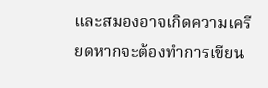และสมองอาจเกิดความเครียดหากจะต้องทำการเขียน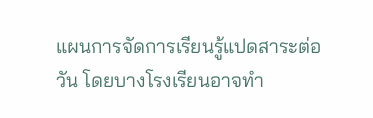แผนการจัดการเรียนรู้แปดสาระต่อวัน โดยบางโรงเรียนอาจทำ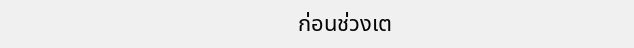ก่อนช่วงเต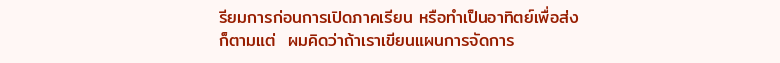รียมการก่อนการเปิดภาคเรียน หรือทำเป็นอาทิตย์เพื่อส่ง ก็ตามแต่  ผมคิดว่าถ้าเราเขียนแผนการจัดการ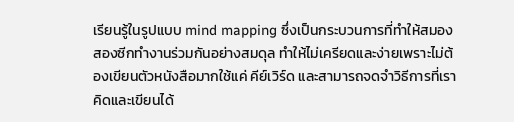เรียนรู้ในรูปแบบ mind mapping ซึ่งเป็นกระบวนการที่ทำให้สมองสองซีกทำงานร่วมกันอย่างสมดุล ทำให้ไม่เครียดและง่ายเพราะไม่ต้องเขียนตัวหนังสือมากใช้แค่ คีย์เวิร์ด และสามารถจดจำวิธีการที่เราคิดและเขียนได้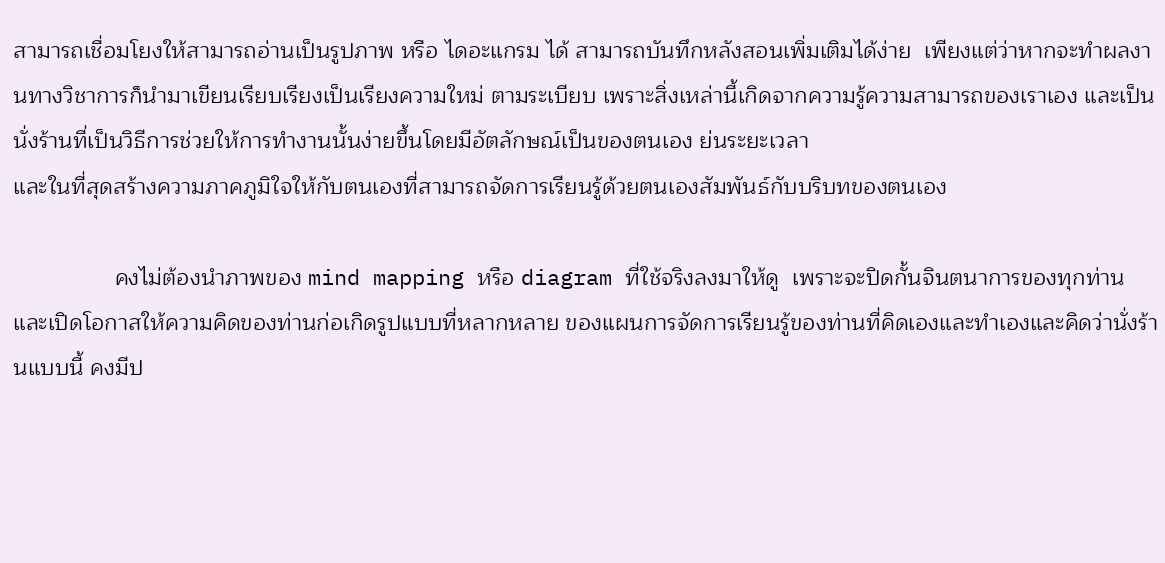สามารถเชื่อมโยงให้สามารถอ่านเป็นรูปภาพ หรือ ไดอะแกรม ได้ สามารถบันทึกหลังสอนเพิ่มเติมได้ง่าย  เพียงแต่ว่าหากจะทำผลงานทางวิชาการก็นำมาเขียนเรียบเรียงเป็นเรียงความใหม่ ตามระเบียบ เพราะสิ่งเหล่านี้เกิดจากความรู้ความสามารถของเราเอง และเป็นนั่งร้านที่เป็นวิธีการช่วยให้การทำงานนั้นง่ายขึ้นโดยมีอัตลักษณ์เป็นของตนเอง ย่นระยะเวลา
และในที่สุดสร้างความภาคภูมิใจให้กับตนเองที่สามารถจัดการเรียนรู้ด้วยตนเองสัมพันธ์กับบริบทของตนเอง

                คงไม่ต้องนำภาพของ mind mapping หรือ diagram ที่ใช้จริงลงมาให้ดู  เพราะจะปิดกั้นจินตนาการของทุกท่าน และเปิดโอกาสให้ความคิดของท่านก่อเกิดรูปแบบที่หลากหลาย ของแผนการจัดการเรียนรู้ของท่านที่คิดเองและทำเองและคิดว่านั่งร้านแบบนี้ คงมีป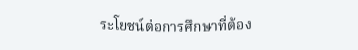ระโยชน์ต่อการศึกษาที่ต้อง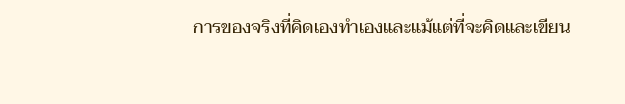การของจริงที่คิดเองทำเองและแม้แต่ที่จะคิดและเขียน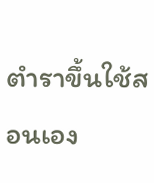ตำราขึ้นใช้สอนเอง